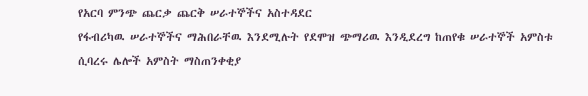የአርባ ምንጭ ጨርቃ ጨርቅ ሠራተኞችና አስተዳደር
የፋብሪካዉ ሠራተኞችና ማሕበራቸዉ እንደሚሉት የደሞዝ ጭማሪዉ እንዲደረግ ከጠየቁ ሠራተኞች አምስቱ ሲባረሩ ሌሎች አምስት ማስጠንቀቂያ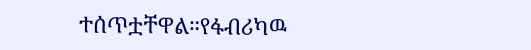ተሰጥቷቸዋል።የፋብሪካዉ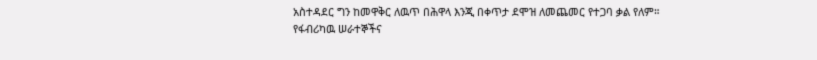አስተዳደር ግን ከመዋቅር ለዉጥ በሕዋላ እንጂ በቀጥታ ደሞዝ ለመጨመር የተጋባ ቃል የለም።
የፋብሪካዉ ሠራተኞችና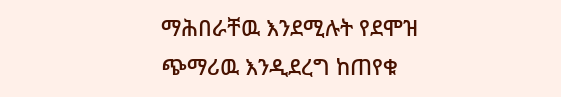ማሕበራቸዉ እንደሚሉት የደሞዝ ጭማሪዉ እንዲደረግ ከጠየቁ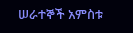ሠራተኞች አምስቱ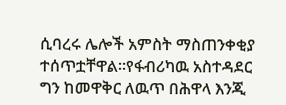ሲባረሩ ሌሎች አምስት ማስጠንቀቂያ ተሰጥቷቸዋል።የፋብሪካዉ አስተዳደር ግን ከመዋቅር ለዉጥ በሕዋላ እንጂ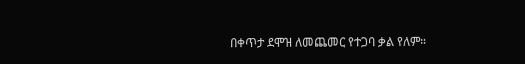በቀጥታ ደሞዝ ለመጨመር የተጋባ ቃል የለም።